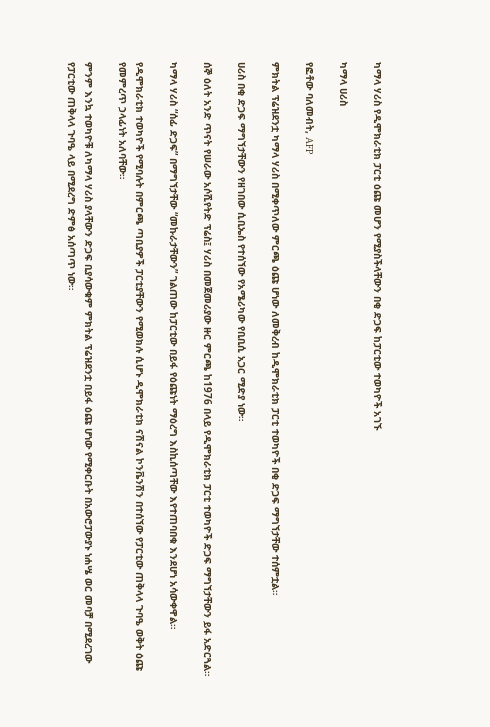ካማላ ሃሪስ የዲሞክራቲክ ፓርቲ ዕጩ መሆን የሚያስችላቸውን በቂ ድጋፍ ከፓርቲው ተወካዮች አገኙ

ካማላ ሀሪስ

የፎቶው ባለመብት, AFP

ምክትል ፕሬዝደንቷ ካማላ ሃሪስ በሚቀጥለው ምርጫ ዕጩ ሆነው ለመቅረብ ከዲሞክራቲክ ፓርቲ ተወካዮች በቂ ድጋፍ ማግኘታቸው ተሰምቷል።

ሀሪስ በቂ ድጋፍ ማግኘታቸውን የዘገበው ሲቢኤስ የተሰኘው የአሜሪካው የቢቢሲ አጋር ሚድያ ነው።

ሰኞ ዕለት አንድ ጥናት የሠራው አሶሺየትድ ፕሬስ፤ ሃሪስ በመጀመሪያው ዙር ምርጫ ከ1976 በላይ የዲሞክራቲክ ፓርቲ ተወካዮች ድጋፍ ማግኘታቸውን ይፋ አድርጓል።

ካማላ ሃሪስ “ሰፊ ድጋፍ” በማግኘታቸው “መኩራታቸውን” ገልጠው ከፓርቲው በይፋ የዕጩነት ማዕረግ እስኪሰጣቸው እየተጠባበቁ እንደሆነ አሳውቀዋል።

የዲሞክራቲክ ተወካዮች የሚባሉት በምርጫ ጣቢያዎች ፓርቲያቸውን የሚወክሉ ሲሆኑ ዲሞክራቲክ ናሽናል ኮንቬንሽን በተሰኘው የፓርቲው ጠቅላላ ጉባዔ ወቅት ዕጩ የመምረጥ ኃላፊነት አለባቸው።

ምንም እንኳ ተወካዮቹ ለካማላ ሃሪስ ያላቸውን ድጋፍ ቢያሳውቁም ምክትል ፕሬዝደንቷ በይፋ ዕጩ ሆነው የሚቀርቡት በአውሮፓውያኑ ነሐሤ ወር መባቻ በሚደረገው የፓርቲው ጠቅላላ ጉባዔ ላይ በሚደረግ ድምፅ አሰጣጥ ነው።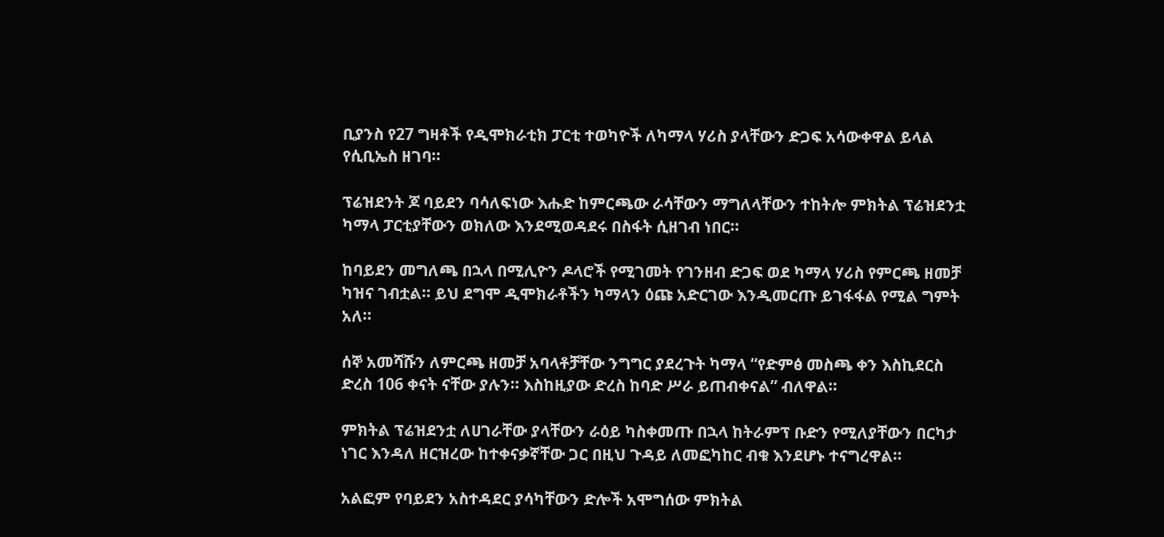ቢያንስ የ27 ግዛቶች የዲሞክራቲክ ፓርቲ ተወካዮች ለካማላ ሃሪስ ያላቸውን ድጋፍ አሳውቀዋል ይላል የሲቢኤስ ዘገባ።

ፕሬዝደንት ጆ ባይደን ባሳለፍነው እሑድ ከምርጫው ራሳቸውን ማግለላቸውን ተከትሎ ምክትል ፕሬዝደንቷ ካማላ ፓርቲያቸውን ወክለው እንደሚወዳደሩ በስፋት ሲዘገብ ነበር።

ከባይደን መግለጫ በኋላ በሚሊዮን ዶላሮች የሚገመት የገንዘብ ድጋፍ ወደ ካማላ ሃሪስ የምርጫ ዘመቻ ካዝና ገብቷል። ይህ ደግሞ ዲሞክራቶችን ካማላን ዕጩ አድርገው እንዲመርጡ ይገፋፋል የሚል ግምት አለ።

ሰኞ አመሻሹን ለምርጫ ዘመቻ አባላቶቻቸው ንግግር ያደረጉት ካማላ “የድምፅ መስጫ ቀን እስኪደርስ ድረስ 106 ቀናት ናቸው ያሉን። እስከዚያው ድረስ ከባድ ሥራ ይጠብቀናል” ብለዋል።

ምክትል ፕሬዝደንቷ ለሀገራቸው ያላቸውን ራዕይ ካስቀመጡ በኋላ ከትራምፕ ቡድን የሚለያቸውን በርካታ ነገር እንዳለ ዘርዝረው ከተቀናቃኛቸው ጋር በዚህ ጉዳይ ለመፎካከር ብቁ እንደሆኑ ተናግረዋል።

አልፎም የባይደን አስተዳደር ያሳካቸውን ድሎች አሞግሰው ምክትል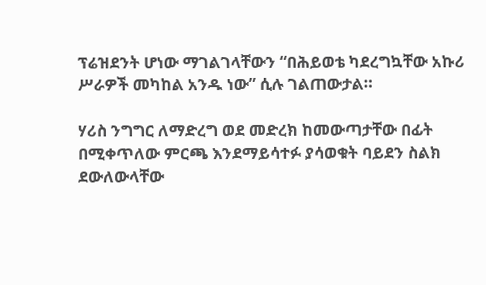ፕሬዝደንት ሆነው ማገልገላቸውን “በሕይወቴ ካደረግኳቸው አኩሪ ሥራዎች መካከል አንዱ ነው” ሲሉ ገልጠውታል።

ሃሪስ ንግግር ለማድረግ ወደ መድረክ ከመውጣታቸው በፊት በሚቀጥለው ምርጫ እንደማይሳተፉ ያሳወቁት ባይደን ስልክ ደውለውላቸው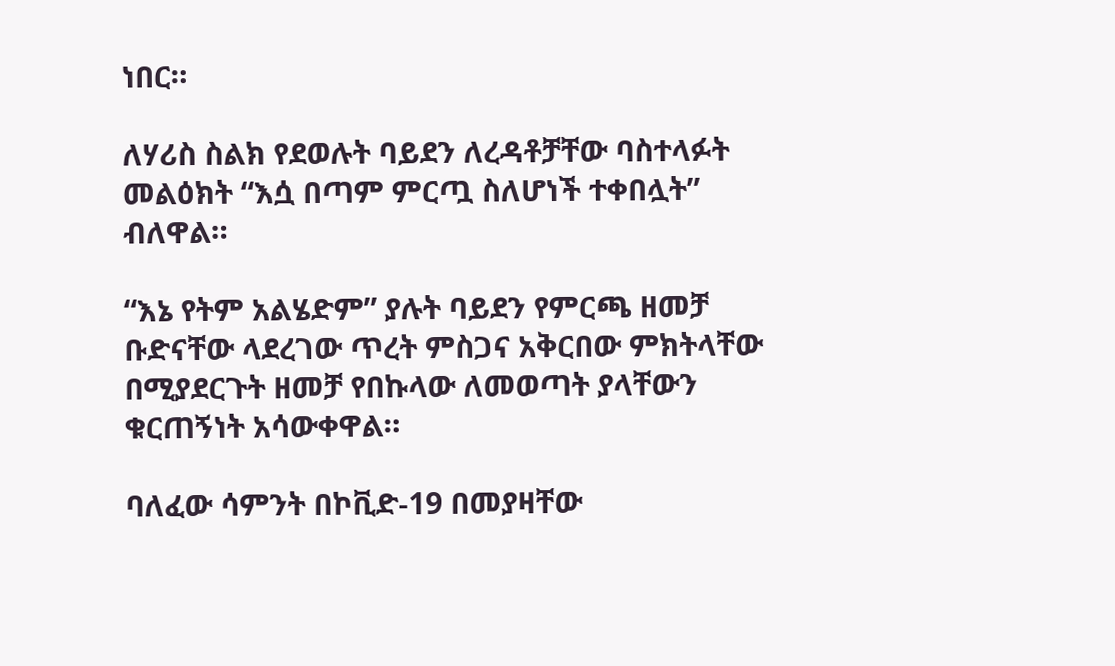ነበር።

ለሃሪስ ስልክ የደወሉት ባይደን ለረዳቶቻቸው ባስተላፉት መልዕክት “እሷ በጣም ምርጧ ስለሆነች ተቀበሏት” ብለዋል።

“እኔ የትም አልሄድም” ያሉት ባይደን የምርጫ ዘመቻ ቡድናቸው ላደረገው ጥረት ምስጋና አቅርበው ምክትላቸው በሚያደርጉት ዘመቻ የበኩላው ለመወጣት ያላቸውን ቁርጠኝነት አሳውቀዋል።

ባለፈው ሳምንት በኮቪድ-19 በመያዛቸው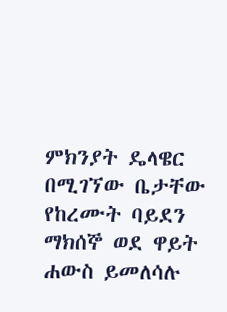ምክንያት ዴላዌር በሚገኘው ቤታቸው የከረሙት ባይደን ማክሰኞ ወደ ዋይት ሐውስ ይመለሳሉ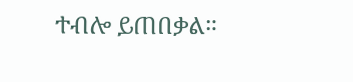ተብሎ ይጠበቃል።